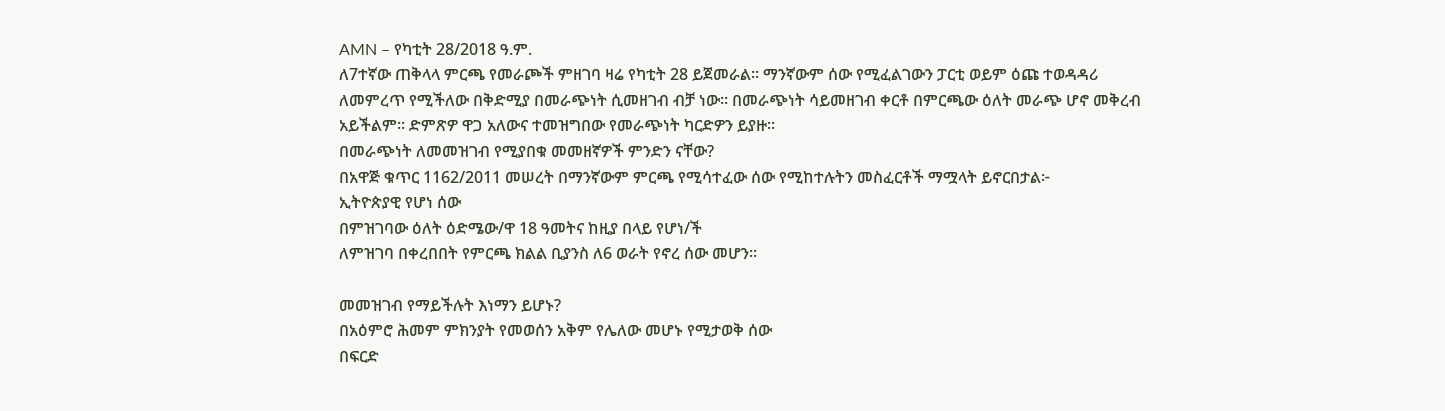AMN – የካቲት 28/2018 ዓ.ም.
ለ7ተኛው ጠቅላላ ምርጫ የመራጮች ምዘገባ ዛሬ የካቲት 28 ይጀመራል፡፡ ማንኛውም ሰው የሚፈልገውን ፓርቲ ወይም ዕጩ ተወዳዳሪ ለመምረጥ የሚችለው በቅድሚያ በመራጭነት ሲመዘገብ ብቻ ነው፡፡ በመራጭነት ሳይመዘገብ ቀርቶ በምርጫው ዕለት መራጭ ሆኖ መቅረብ አይችልም፡፡ ድምጽዎ ዋጋ አለውና ተመዝግበው የመራጭነት ካርድዎን ይያዙ፡፡
በመራጭነት ለመመዝገብ የሚያበቁ መመዘኛዎች ምንድን ናቸው?
በአዋጅ ቁጥር 1162/2011 መሠረት በማንኛውም ምርጫ የሚሳተፈው ሰው የሚከተሉትን መስፈርቶች ማሟላት ይኖርበታል፦
ኢትዮጵያዊ የሆነ ሰው
በምዝገባው ዕለት ዕድሜው/ዋ 18 ዓመትና ከዚያ በላይ የሆነ/ች
ለምዝገባ በቀረበበት የምርጫ ክልል ቢያንስ ለ6 ወራት የኖረ ሰው መሆን፡፡

መመዝገብ የማይችሉት እነማን ይሆኑ?
በአዕምሮ ሕመም ምክንያት የመወሰን አቅም የሌለው መሆኑ የሚታወቅ ሰው
በፍርድ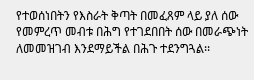የተወሰነበትን የእስራት ቅጣት በመፈጸም ላይ ያለ ሰው
የመምረጥ መብቱ በሕግ የተገደበበት ሰው በመራጭነት ለመመዝገብ እንደማይችል በሕጉ ተደንግጓል፡፡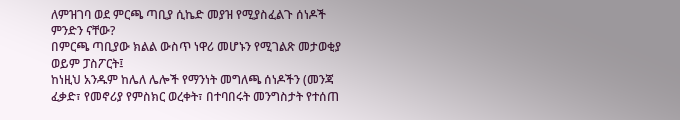ለምዝገባ ወደ ምርጫ ጣቢያ ሲኬድ መያዝ የሚያስፈልጉ ሰነዶች ምንድን ናቸው?
በምርጫ ጣቢያው ክልል ውስጥ ነዋሪ መሆኑን የሚገልጽ መታወቂያ ወይም ፓስፖርት፤
ከነዚህ አንዱም ከሌለ ሌሎች የማንነት መግለጫ ሰነዶችን (መንጃ ፈቃድ፣ የመኖሪያ የምስክር ወረቀት፣ በተባበሩት መንግስታት የተሰጠ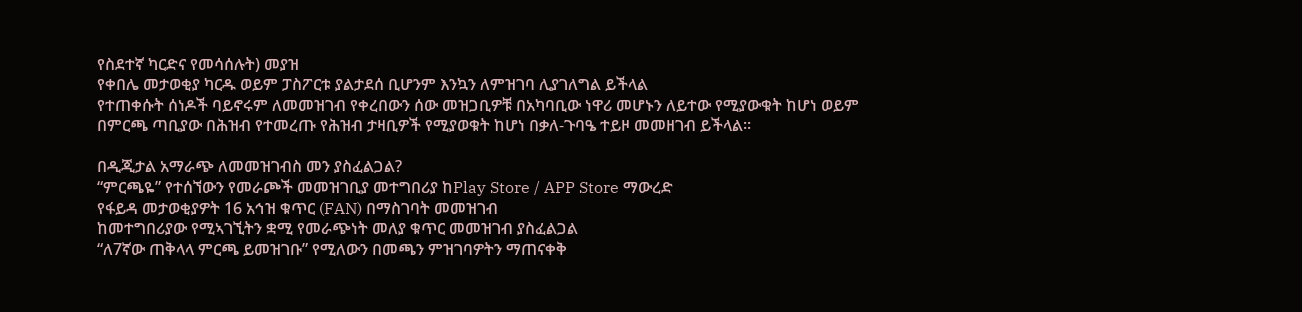የስደተኛ ካርድና የመሳሰሉት) መያዝ
የቀበሌ መታወቂያ ካርዱ ወይም ፓስፖርቱ ያልታደሰ ቢሆንም እንኳን ለምዝገባ ሊያገለግል ይችላል
የተጠቀሱት ሰነዶች ባይኖሩም ለመመዝገብ የቀረበውን ሰው መዝጋቢዎቹ በአካባቢው ነዋሪ መሆኑን ለይተው የሚያውቁት ከሆነ ወይም በምርጫ ጣቢያው በሕዝብ የተመረጡ የሕዝብ ታዛቢዎች የሚያወቁት ከሆነ በቃለ-ጉባዔ ተይዞ መመዘገብ ይችላል፡፡

በዲጂታል አማራጭ ለመመዝገብስ መን ያስፈልጋል?
“ምርጫዬ” የተሰኘውን የመራጮች መመዝገቢያ መተግበሪያ ከPlay Store / APP Store ማውረድ
የፋይዳ መታወቂያዎት 16 አኅዝ ቁጥር (FAN) በማስገባት መመዝገብ
ከመተግበሪያው የሚኣገኚትን ቋሚ የመራጭነት መለያ ቁጥር መመዝገብ ያስፈልጋል
“ለ7ኛው ጠቅላላ ምርጫ ይመዝገቡ” የሚለውን በመጫን ምዝገባዎትን ማጠናቀቅ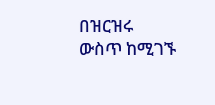በዝርዝሩ ውስጥ ከሚገኙ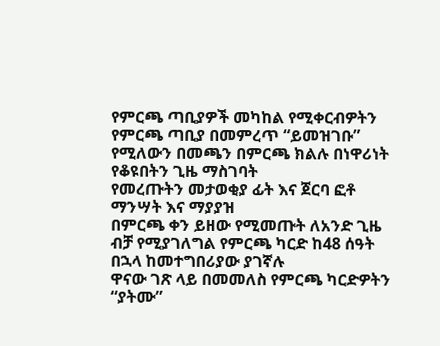የምርጫ ጣቢያዎች መካከል የሚቀርብዎትን የምርጫ ጣቢያ በመምረጥ “ይመዝገቡ” የሚለውን በመጫን በምርጫ ክልሉ በነዋሪነት የቆዩበትን ጊዜ ማስገባት
የመረጡትን መታወቂያ ፊት እና ጀርባ ፎቶ ማንሣት እና ማያያዝ
በምርጫ ቀን ይዘው የሚመጡት ለአንድ ጊዜ ብቻ የሚያገለግል የምርጫ ካርድ ከ48 ሰዓት በኋላ ከመተግበሪያው ያገኛሉ
ዋናው ገጽ ላይ በመመለስ የምርጫ ካርድዎትን “ያትሙ”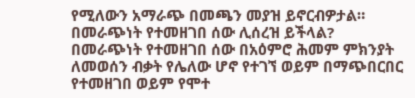የሚለውን አማራጭ በመጫን መያዝ ይኖርብዎታል።
በመራጭነት የተመዘገበ ሰው ሊሰረዝ ይችላል?
በመራጭነት የተመዘገበ ሰው በአዕምሮ ሕመም ምክንያት ለመወሰን ብቃት የሌለው ሆኖ የተገኘ ወይም በማጭበርበር የተመዘገበ ወይም የሞተ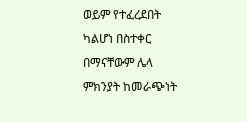ወይም የተፈረደበት ካልሆነ በስተቀር በማናቸውም ሌላ ምክንያት ከመራጭነት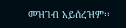መዝገብ አይሰረዝም፡፡